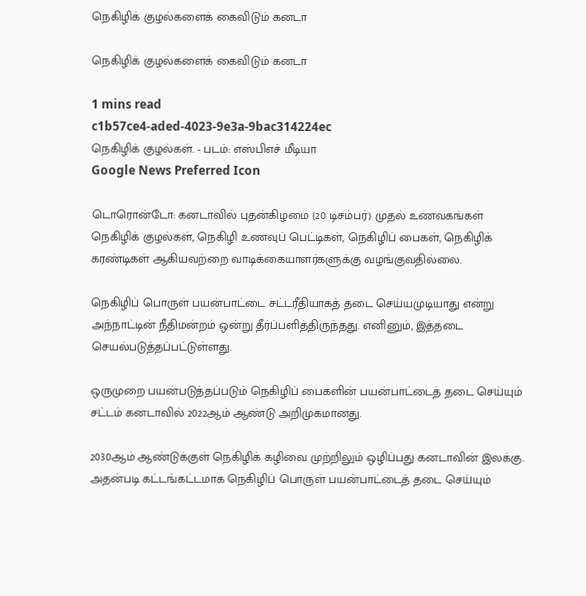நெகிழிக் குழல்களைக் கைவிடும் கனடா

நெகிழிக் குழல்களைக் கைவிடும் கனடா

1 mins read
c1b57ce4-aded-4023-9e3a-9bac314224ec
நெகிழிக் குழல்கள். - படம்: எஸ்பிஎச் மீடியா
Google News Preferred Icon

டொரொன்டோ: கனடாவில் புதன்கிழமை (20 டிசம்பர்) முதல் உணவகங்கள் நெகிழிக் குழல்கள், நெகிழி உணவுப் பெட்டிகள், நெகிழிப் பைகள், நெகிழிக் கரண்டிகள் ஆகியவற்றை வாடிக்கையாளர்களுக்கு வழங்குவதில்லை.

நெகிழிப் பொருள் பயன்பாட்டை சட்டரீதியாகத் தடை செய்யமுடியாது என்று அந்நாட்டின் நீதிமன்றம் ஒன்று தீர்ப்பளித்திருந்தது. எனினும், இத்தடை செயல்படுத்தப்பட்டுள்ளது.

ஒருமுறை பயன்படுத்தப்படும் நெகிழிப் பைகளின் பயன்பாட்டைத் தடை செய்யும் சட்டம் கனடாவில் 2022ஆம் ஆண்டு அறிமுகமானது.

2030ஆம் ஆண்டுக்குள் நெகிழிக் கழிவை முற்றிலும் ஒழிப்பது கனடாவின் இலக்கு. அதன்படி கட்டங்கட்டமாக நெகிழிப் பொருள் பயன்பாட்டைத் தடை செய்யும்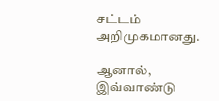சட்டம் அறிமுகமானது.

ஆனால், இவ்வாண்டு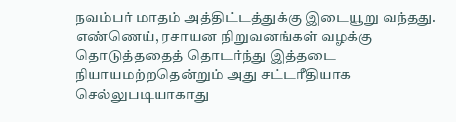நவம்பர் மாதம் அத்திட்டத்துக்கு இடையூறு வந்தது. எண்ணெய், ரசாயன நிறுவனங்கள் வழக்கு தொடுத்ததைத் தொடர்ந்து இத்தடை நியாயமற்றதென்றும் அது சட்டரீதியாக செல்லுபடியாகாது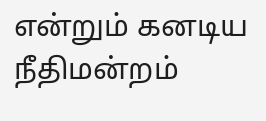என்றும் கனடிய நீதிமன்றம்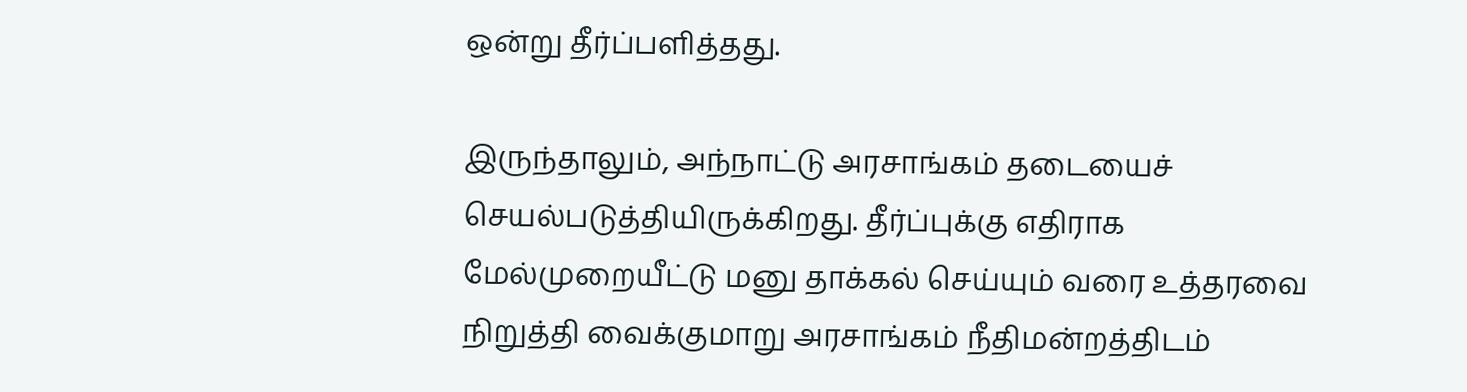ஒன்று தீர்ப்பளித்தது.

இருந்தாலும், அந்நாட்டு அரசாங்கம் தடையைச் செயல்படுத்தியிருக்கிறது. தீர்ப்புக்கு எதிராக மேல்முறையீட்டு மனு தாக்கல் செய்யும் வரை உத்தரவை நிறுத்தி வைக்குமாறு அரசாங்கம் நீதிமன்றத்திடம்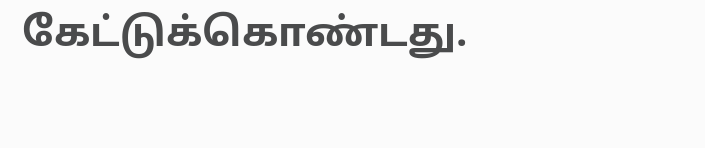கேட்டுக்கொண்டது.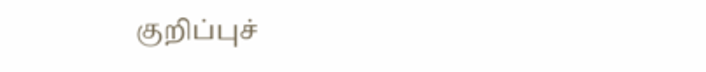குறிப்புச்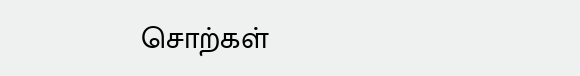சொற்கள்